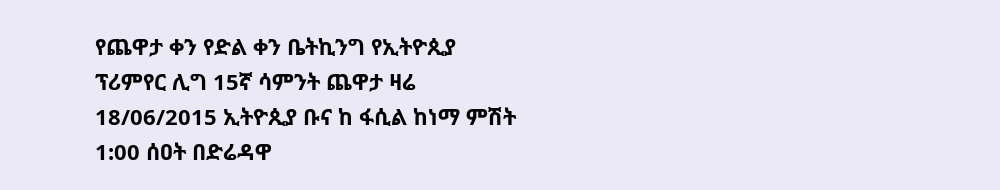የጨዋታ ቀን የድል ቀን ቤትኪንግ የኢትዮጲያ ፕሪምየር ሊግ 15ኛ ሳምንት ጨዋታ ዛሬ 18/06/2015 ኢትዮጲያ ቡና ከ ፋሲል ከነማ ምሽት 1:00 ሰዐት በድሬዳዋ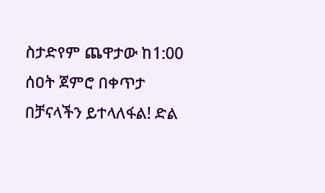ስታድየም ጨዋታው ከ1:00 ሰዐት ጀምሮ በቀጥታ በቻናላችን ይተላለፋል! ድል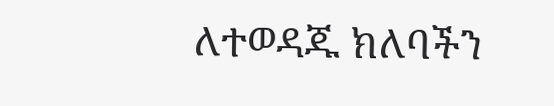ለተወዳጁ ክለባችን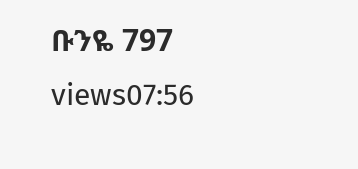ቡንዬ 797 views07:56